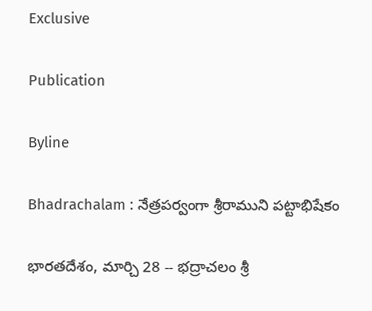Exclusive

Publication

Byline

Bhadrachalam : నేత్రపర్వంగా శ్రీరాముని పట్టాభిషేకం

భారతదేశం, మార్చి 28 -- భద్రాచలం శ్రీ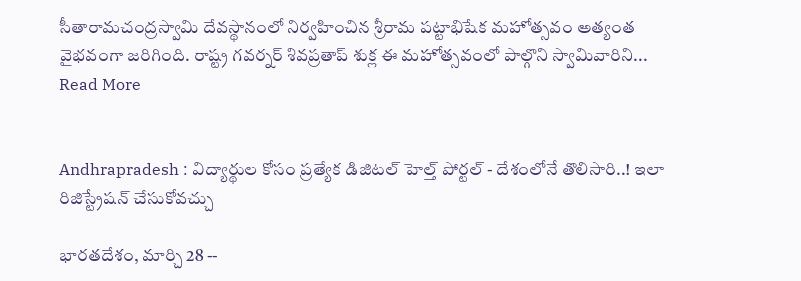సీతారామచంద్రస్వామి దేవస్థానంలో నిర్వహించిన శ్రీరామ పట్టాభిషేక మహోత్సవం అత్యంత వైభవంగా జరిగింది. రాష్ట్ర గవర్నర్ శివప్రతాప్ శుక్ల ఈ మహోత్సవంలో పాల్గొని స్వామివారిని... Read More


Andhrapradesh : విద్యార్థుల కోసం ప్రత్యేక డిజిటల్ హెల్త్ పోర్టల్ - దేశంలోనే తొలిసారి..! ఇలా రిజిస్ట్రేషన్ చేసుకోవచ్చు

భారతదేశం, మార్చి 28 --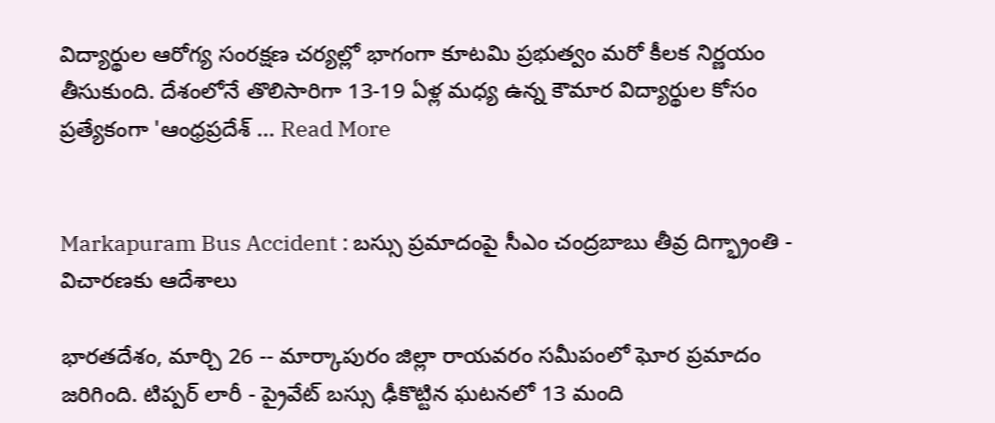విద్యార్థుల ఆరోగ్య సంరక్షణ చర్యల్లో భాగంగా కూటమి ప్రభుత్వం మరో కీలక నిర్ణయం తీసుకుంది. దేశంలోనే తొలిసారిగా 13-19 ఏళ్ల మధ్య ఉన్న కౌమార విద్యార్థుల కోసం ప్రత్యేకంగా 'ఆంధ్రప్రదేశ్ ... Read More


Markapuram Bus Accident : బస్సు ప్రమాదంపై సీఎం చంద్రబాబు తీవ్ర దిగ్భ్రాంతి - విచారణకు ఆదేశాలు

భారతదేశం, మార్చి 26 -- మార్కాపురం జిల్లా రాయవరం సమీపంలో ఘోర ప్రమాదం జరిగింది. టిప్పర్ లారీ - ప్రైవేట్ బస్సు ఢీకొట్టిన ఘటనలో 13 మంది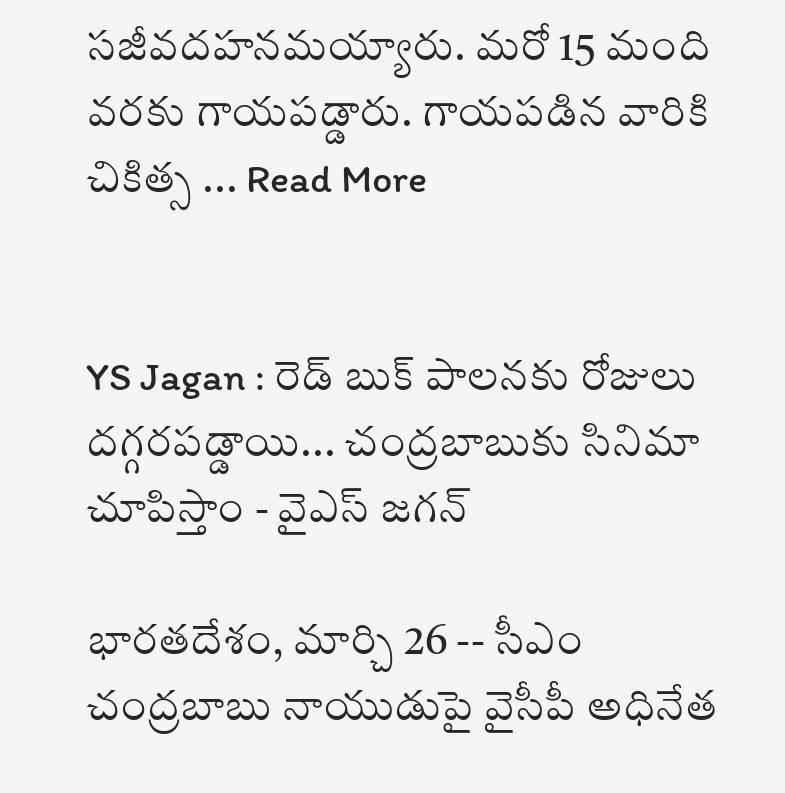సజీవదహనమయ్యారు. మరో 15 మంది వరకు గాయపడ్డారు. గాయపడిన వారికి చికిత్స ... Read More


YS Jagan : రెడ్ బుక్ పాలనకు రోజులు దగ్గరపడ్డాయి... చంద్రబాబుకు సినిమా చూపిస్తాం - వైఎస్ జగన్

భారతదేశం, మార్చి 26 -- సీఎం చంద్రబాబు నాయుడుపై వైసీపీ అధినేత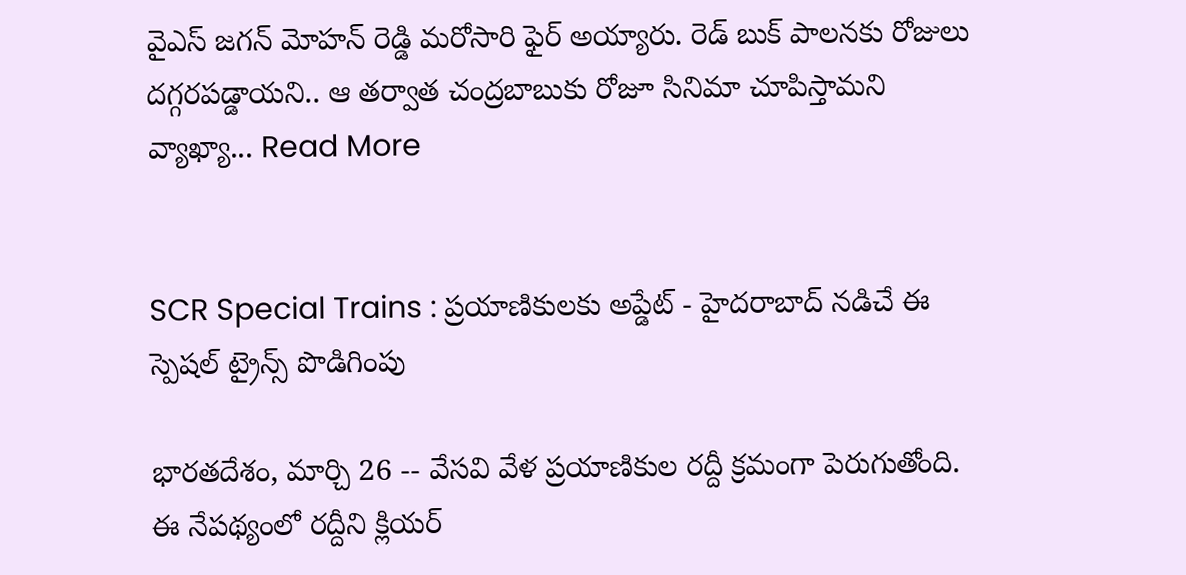వైఎస్ జగన్ మోహన్ రెడ్డి మరోసారి ఫైర్ అయ్యారు. రెడ్ బుక్ పాలనకు రోజులు దగ్గరపడ్డాయని.. ఆ తర్వాత చంద్రబాబుకు రోజూ సినిమా చూపిస్తామని వ్యాఖ్యా... Read More


SCR Special Trains : ప్రయాణికులకు అప్డేట్ - హైదరాబాద్ నడిచే ఈ స్పెషల్ ట్రైన్స్ పొడిగింపు

భారతదేశం, మార్చి 26 -- వేసవి వేళ ప్రయాణికుల రద్దీ క్రమంగా పెరుగుతోంది. ఈ నేపథ్యంలో రద్దీని క్లియర్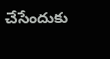చేసేందుకు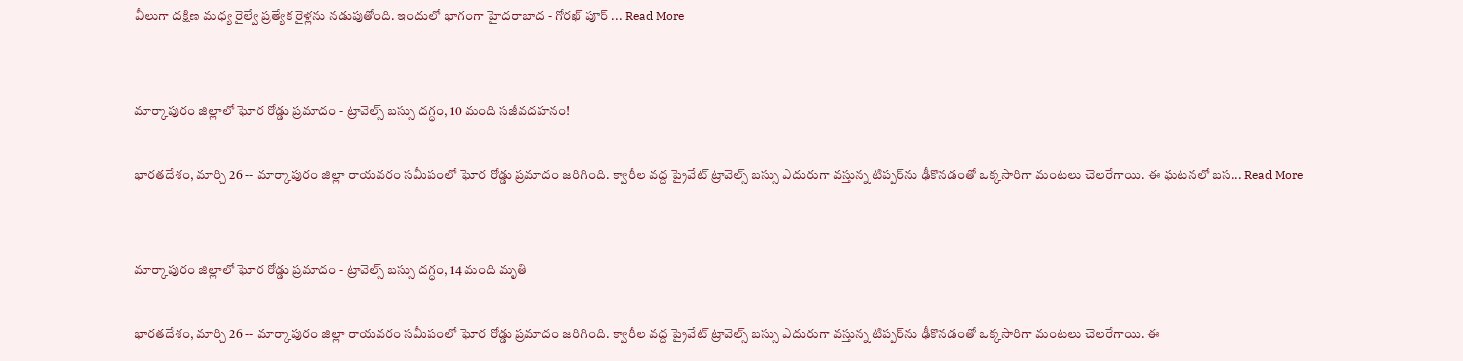వీలుగా దక్షిణ మధ్య రైల్వే ప్రత్యేక రైళ్లను నడుపుతోంది. ఇందులో భాగంగా హైదరాబాద - గోరఖ్ పూర్ ... Read More


మార్కాపురం జిల్లాలో ఘోర రోడ్డు ప్రమాదం - ట్రావెల్స్ బస్సు దగ్ధం, 10 మంది సజీవదహనం!

భారతదేశం, మార్చి 26 -- మార్కాపురం జిల్లా రాయవరం సమీపంలో ఘోర రోడ్డు ప్రమాదం జరిగింది. క్వారీల వద్ద ప్రైవేట్ ట్రావెల్స్ బస్సు ఎదురుగా వస్తున్న టిప్పర్‌ను ఢీకొనడంతో ఒక్కసారిగా మంటలు చెలరేగాయి. ఈ ఘటనలో బస... Read More


మార్కాపురం జిల్లాలో ఘోర రోడ్డు ప్రమాదం - ట్రావెల్స్ బస్సు దగ్ధం, 14 మంది మృతి

భారతదేశం, మార్చి 26 -- మార్కాపురం జిల్లా రాయవరం సమీపంలో ఘోర రోడ్డు ప్రమాదం జరిగింది. క్వారీల వద్ద ప్రైవేట్ ట్రావెల్స్ బస్సు ఎదురుగా వస్తున్న టిప్పర్‌ను ఢీకొనడంతో ఒక్కసారిగా మంటలు చెలరేగాయి. ఈ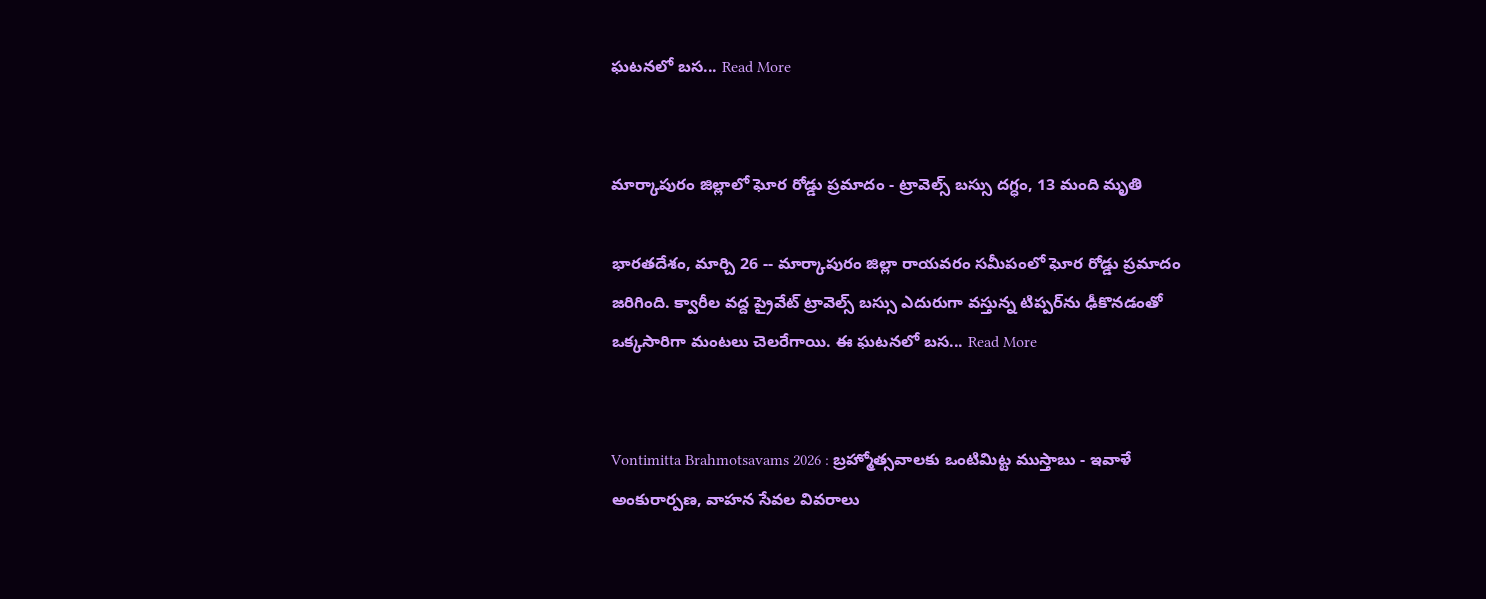ఘటనలో బస... Read More


మార్కాపురం జిల్లాలో ఘోర రోడ్డు ప్రమాదం - ట్రావెల్స్ బస్సు దగ్ధం, 13 మంది మృతి

భారతదేశం, మార్చి 26 -- మార్కాపురం జిల్లా రాయవరం సమీపంలో ఘోర రోడ్డు ప్రమాదం జరిగింది. క్వారీల వద్ద ప్రైవేట్ ట్రావెల్స్ బస్సు ఎదురుగా వస్తున్న టిప్పర్‌ను ఢీకొనడంతో ఒక్కసారిగా మంటలు చెలరేగాయి. ఈ ఘటనలో బస... Read More


Vontimitta Brahmotsavams 2026 : బ్రహ్మోత్సవాలకు ఒంటిమిట్ట ముస్తాబు - ఇవాళే అంకురార్పణ, వాహన సేవల వివరాలు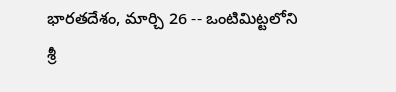భారతదేశం, మార్చి 26 -- ఒంటిమిట్టలోని శ్రీ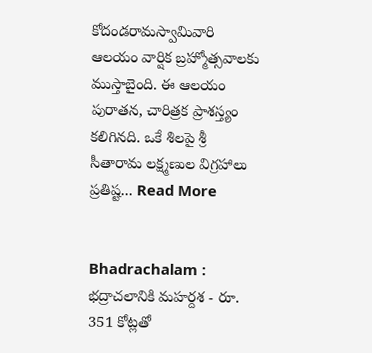కోదండరామస్వామివారి ఆలయం వార్షిక బ్రహ్మోత్సవాలకు ముస్తాబైంది. ఈ ఆలయం పురాతన, చారిత్రక ప్రాశస్త్యం కలిగినది. ఒకే శిలపై శ్రీ సీతారామ లక్ష్మణుల విగ్రహాలు ప్రతిష్ట... Read More


Bhadrachalam : భద్రాచలానికి మహర్దశ - రూ. 351 కోట్లతో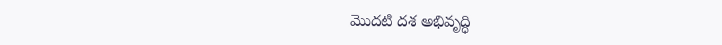మొదటి దశ అభివృద్ధి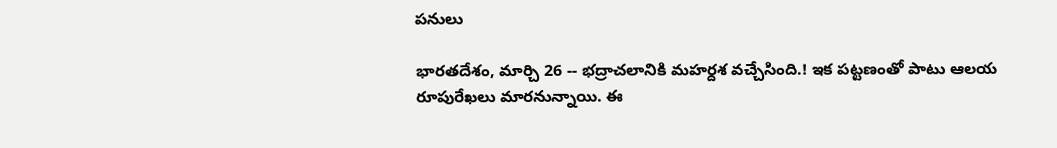పనులు

భారతదేశం, మార్చి 26 -- భద్రాచలానికి మహర్దశ వచ్చేసింది.! ఇక పట్టణంతో పాటు ఆలయ రూపురేఖలు మారనున్నాయి. ఈ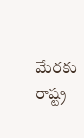మేరకు రాష్ట్ర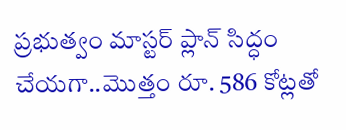ప్రభుత్వం మాస్టర్ ప్లాన్ సిద్ధం చేయగా..మొత్తం రూ. 586 కోట్లతో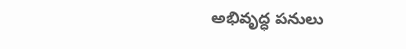అభివృద్ధ పనులు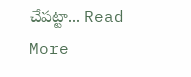చేపట్టా... Read More